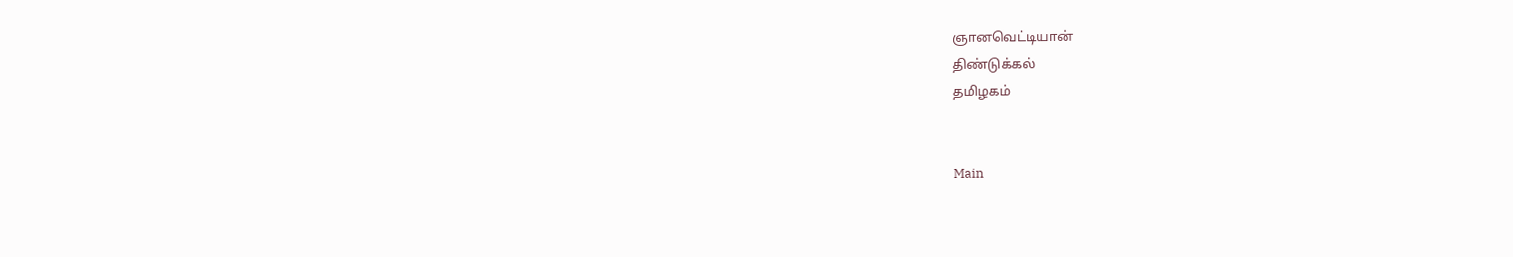ஞானவெட்டியான்
திண்டுக்கல்
தமிழகம்


Main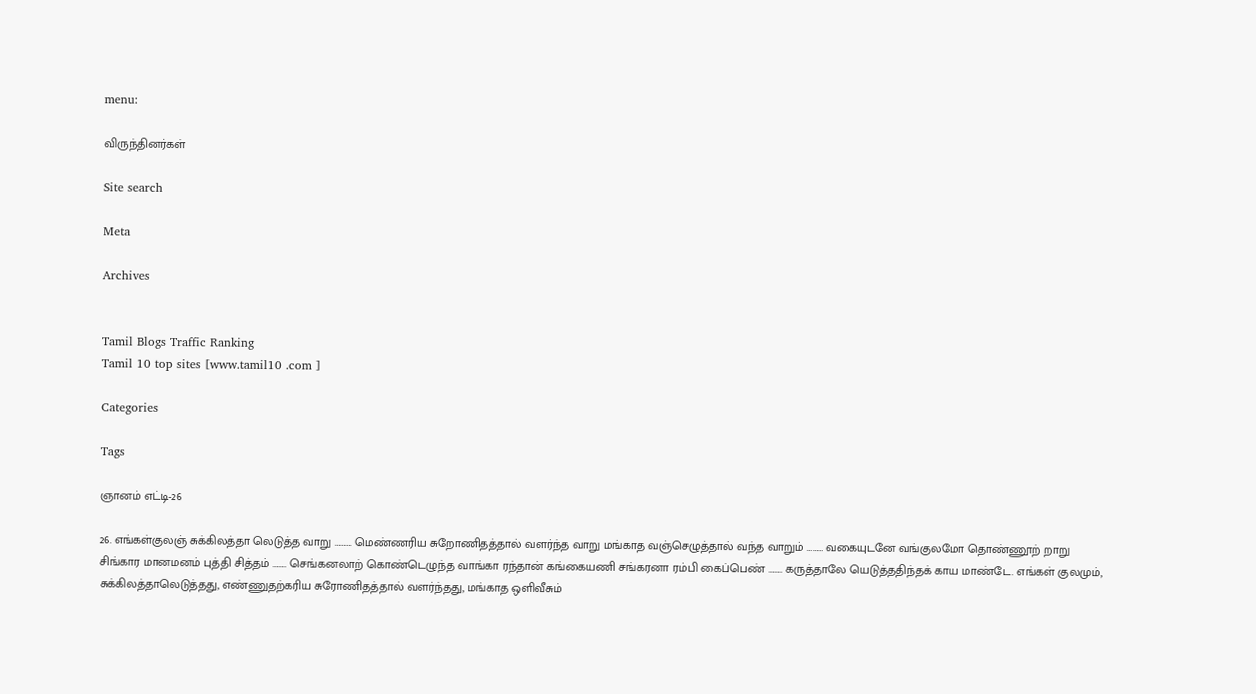menu:

விருந்தினர்கள்

Site search

Meta

Archives


Tamil Blogs Traffic Ranking
Tamil 10 top sites [www.tamil10 .com ]

Categories

Tags

ஞானம் எட்டி-26

26. எங்கள்குலஞ் சுக்கிலத்தா லெடுத்த வாறு ………. மெண்ணரிய சுறோணிதத்தால் வளர்ந்த வாறு மங்காத வஞ்செழுத்தால் வந்த வாறும் ……… வகையுடனே வங்குலமோ தொண்ணூற் றாறு சிங்கார மானமனம் புத்தி சித்தம் …….. செங்கனலாற் கொண்டெழுந்த வாங்கா ரந்தான் கங்கையணி சங்கரனா ரம்பி கைப்பெண் …….. கருத்தாலே யெடுத்ததிந்தக் காய மாண்டே. எங்கள் குலமும், சுக்கிலத்தாலெடுத்தது, எண்ணுதற்கரிய சுரோணிதத்தால் வளர்ந்தது, மங்காத ஒளிவீசும்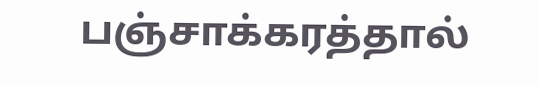பஞ்சாக்கரத்தால்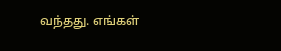வந்தது. எங்கள்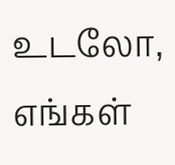உடலோ, எங்கள்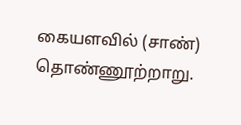கையளவில் (சாண்) தொண்ணூற்றாறு.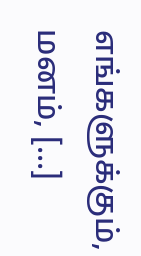எங்களுக்கும், மனம், [...]